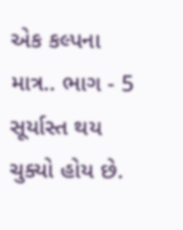એક કલ્પના માત્ર.. ભાગ - 5
સૂર્યાસ્ત થય ચુક્યો હોય છે.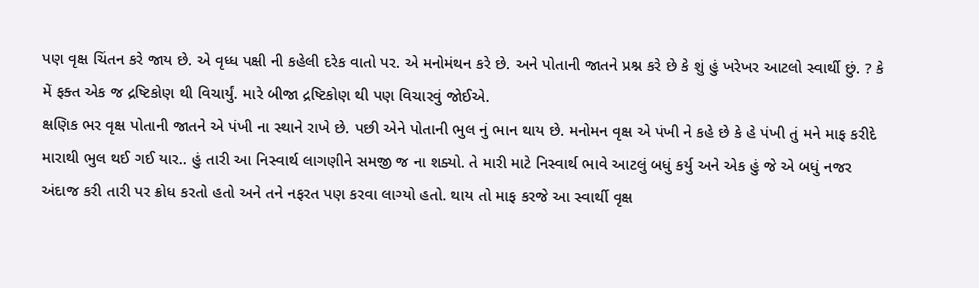પણ વૃક્ષ ચિંતન કરે જાય છે. એ વૃધ્ધ પક્ષી ની કહેલી દરેક વાતો પર. એ મનોમંથન કરે છે. અને પોતાની જાતને પ્રશ્ન કરે છે કે શું હું ખરેખર આટલો સ્વાર્થી છું. ? કે મેં ફક્ત એક જ દ્રષ્ટિકોણ થી વિચાર્યું. મારે બીજા દ્રષ્ટિકોણ થી પણ વિચારવું જોઈએ.
ક્ષણિક ભર વૃક્ષ પોતાની જાતને એ પંખી ના સ્થાને રાખે છે. પછી એને પોતાની ભુલ નું ભાન થાય છે. મનોમન વૃક્ષ એ પંખી ને કહે છે કે હે પંખી તું મને માફ કરીદે મારાથી ભુલ થઈ ગઈ યાર.. હું તારી આ નિસ્વાર્થ લાગણીને સમજી જ ના શક્યો. તે મારી માટે નિસ્વાર્થ ભાવે આટલું બધું કર્યુ અને એક હું જે એ બધું નજર અંદાજ કરી તારી પર ક્રોધ કરતો હતો અને તને નફરત પણ કરવા લાગ્યો હતો. થાય તો માફ કરજે આ સ્વાર્થી વૃક્ષ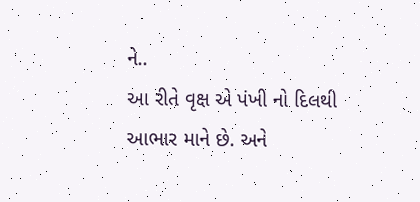ને..
આ રીતે વૃક્ષ એ પંખી નો દિલથી આભાર માને છે. અને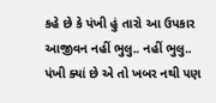કહે છે કે પંખી હું તારો આ ઉપકાર આજીવન નહીં ભુલુ.. નહીં ભુલુ..
પંખી ક્યાં છે એ તો ખબર નથી પણ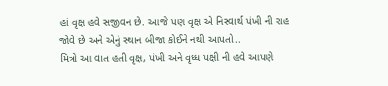હાં વૃક્ષ હવે સજીવન છે. આજે પણ વૃક્ષ એ નિસ્વાર્થ પંખી ની રાહ જોવે છે અને એનું સ્થાન બીજા કોઈને નથી આપતો..
મિત્રો આ વાત હતી વૃક્ષ, પંખી અને વૃધ્ધ પક્ષી ની હવે આપણે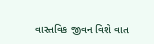વાસ્તવિક જીવન વિશે વાત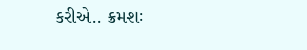કરીએ.. ક્રમશઃ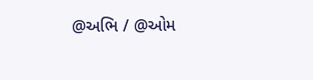@અભિ / @ઓમ